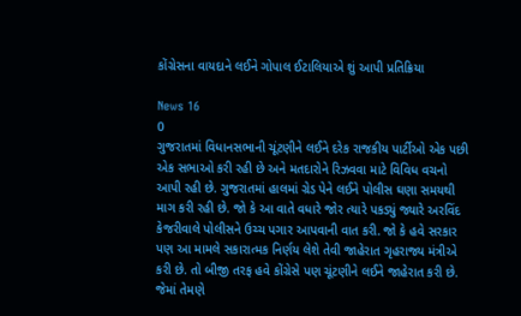કોંગ્રેસના વાયદાને લઈને ગોપાલ ઈટાલિયાએ શું આપી પ્રતિક્રિયા

News 16
0
ગુજરાતમાં વિધાનસભાની ચૂંટણીને લઈને દરેક રાજકીય પાર્ટીઓ એક પછી એક સભાઓ કરી રહી છે અને મતદારોને રિઝવવા માટે વિવિધ વચનો આપી રહી છે. ગુજરાતમાં હાલમાં ગ્રેડ પેને લઈને પોલીસ ઘણા સમયથી માગ કરી રહી છે. જો કે આ વાતે વધારે જોર ત્યારે પકડ્યું જ્યારે અરવિંદ કેજરીવાલે પોલીસને ઉચ્ચ પગાર આપવાની વાત કરી. જો કે હવે સરકાર પણ આ મામલે સકારાત્મક નિર્ણય લેશે તેવી જાહેરાત ગૃહરાજ્ય મંત્રીએ કરી છે. તો બીજી તરફ હવે કોંગ્રેસે પણ ચૂંટણીને લઈને જાહેરાત કરી છે. જેમાં તેમણે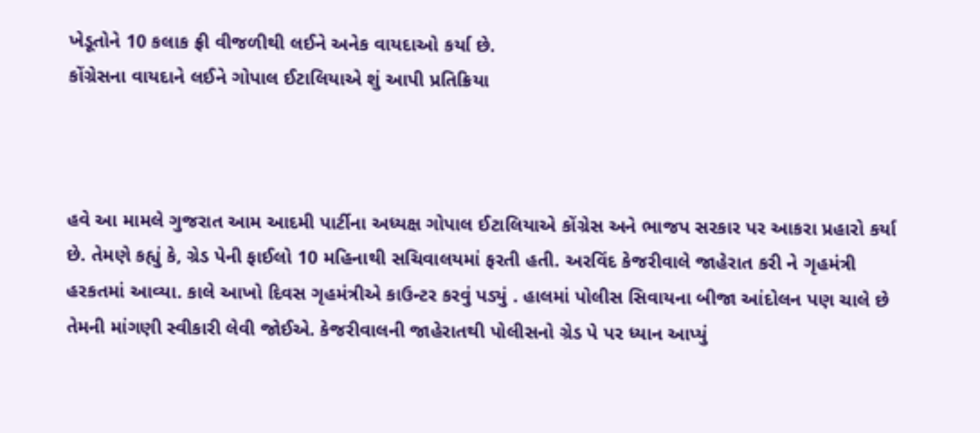ખેડૂતોને 10 કલાક ફ્રી વીજળીથી લઈને અનેક વાયદાઓ કર્યા છે.
કોંગ્રેસના વાયદાને લઈને ગોપાલ ઈટાલિયાએ શું આપી પ્રતિક્રિયા



હવે આ મામલે ગુજરાત આમ આદમી પાર્ટીના અધ્યક્ષ ગોપાલ ઈટાલિયાએ કોંગ્રેસ અને ભાજપ સરકાર પર આકરા પ્રહારો કર્યા છે. તેમણે કહ્યું કે, ગ્રેડ પેની ફાઈલો 10 મહિનાથી સચિવાલયમાં ફરતી હતી. અરવિંદ કેજરીવાલે જાહેરાત કરી ને ગૃહમંત્રી હરકતમાં આવ્યા. કાલે આખો દિવસ ગૃહમંત્રીએ કાઉન્ટર કરવું પડ્યું . હાલમાં પોલીસ સિવાયના બીજા આંદોલન પણ ચાલે છે તેમની માંગણી સ્વીકારી લેવી જોઈએ. કેજરીવાલની જાહેરાતથી પોલીસનો ગ્રેડ પે પર ધ્યાન આપ્યું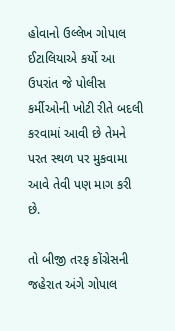હોવાનો ઉલ્લેખ ગોપાલ ઈટાલિયાએ કર્યો આ ઉપરાંત જે પોલીસ કર્મીઓની ખોટી રીતે બદલી કરવામાં આવી છે તેમને પરત સ્થળ પર મુકવામા આવે તેવી પણ માગ કરી છે.

તો બીજી તરફ કોંગ્રેસની જહેરાત અંગે ગોપાલ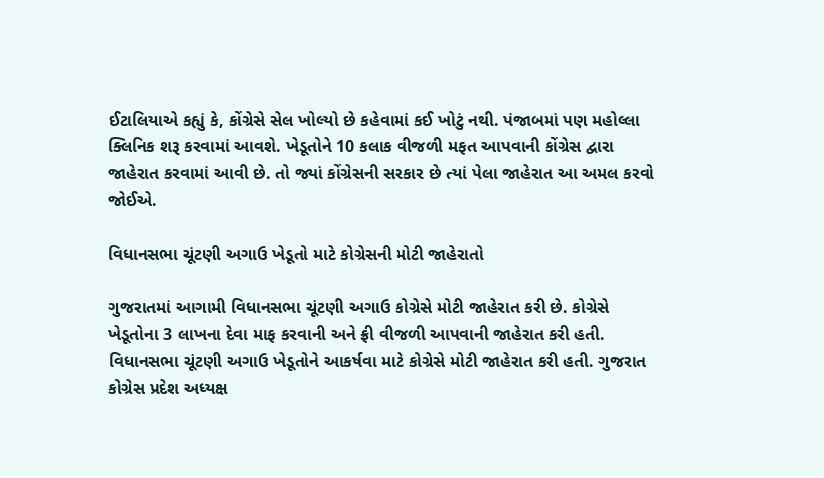ઈટાલિયાએ કહ્યું કે, કોંગ્રેસે સેલ ખોલ્યો છે કહેવામાં કઈ ખોટું નથી. પંજાબમાં પણ મહોલ્લા ક્લિનિક શરૂ કરવામાં આવશે. ખેડૂતોને 10 કલાક વીજળી મફત આપવાની કોંગ્રેસ દ્વારા જાહેરાત કરવામાં આવી છે. તો જ્યાં કોંગ્રેસની સરકાર છે ત્યાં પેલા જાહેરાત આ અમલ કરવો જોઈએ.

વિધાનસભા ચૂંટણી અગાઉ ખેડૂતો માટે કોગ્રેસની મોટી જાહેરાતો

ગુજરાતમાં આગામી વિધાનસભા ચૂંટણી અગાઉ કોગ્રેસે મોટી જાહેરાત કરી છે. કોગ્રેસે ખેડૂતોના 3 લાખના દેવા માફ કરવાની અને ફ્રી વીજળી આપવાની જાહેરાત કરી હતી. વિધાનસભા ચૂંટણી અગાઉ ખેડૂતોને આકર્ષવા માટે કોગ્રેસે મોટી જાહેરાત કરી હતી. ગુજરાત કોગ્રેસ પ્રદેશ અધ્યક્ષ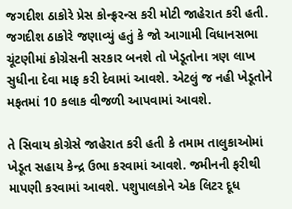જગદીશ ઠાકોરે પ્રેસ કોન્ફ્રરન્સ કરી મોટી જાહેરાત કરી હતી. જગદીશ ઠાકોરે જણાવ્યું હતું કે જો આગામી વિધાનસભા ચૂંટણીમાં કોગ્રેસની સરકાર બનશે તો ખેડૂતોના ત્રણ લાખ સુધીના દેવા માફ કરી દેવામાં આવશે. એટલું જ નહી ખેડૂતોને મફતમાં 10 કલાક વીજળી આપવામાં આવશે.

તે સિવાય કોગ્રેસે જાહેરાત કરી હતી કે તમામ તાલુકાઓમાં ખેડૂત સહાય કેન્દ્ર ઉભા કરવામાં આવશે. જમીનની ફરીથી માપણી કરવામાં આવશે. પશુપાલકોને એક લિટર દૂધ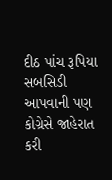દીઠ પાંચ રૂપિયા સબસિડી આપવાની પણ કોગ્રેસે જાહેરાત કરી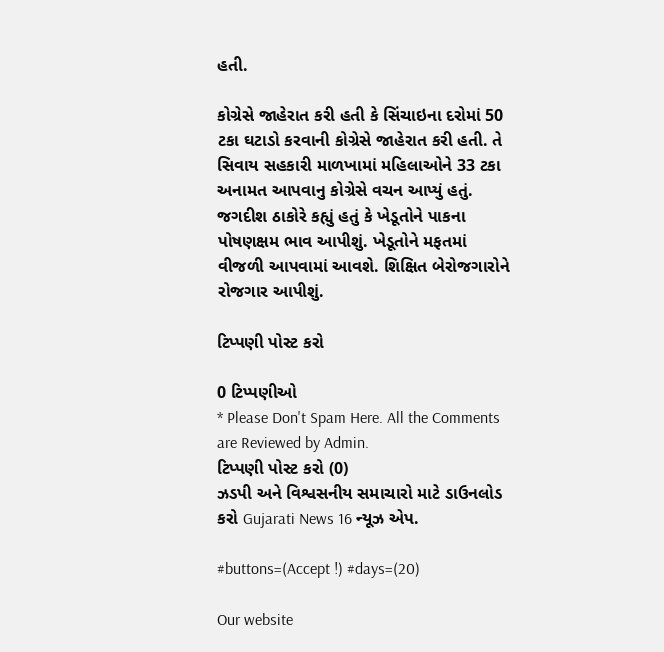હતી.

કોગ્રેસે જાહેરાત કરી હતી કે સિંચાઇના દરોમાં 50 ટકા ઘટાડો કરવાની કોગ્રેસે જાહેરાત કરી હતી. તે સિવાય સહકારી માળખામાં મહિલાઓને 33 ટકા અનામત આપવાનુ કોગ્રેસે વચન આપ્યું હતું. જગદીશ ઠાકોરે કહ્યું હતું કે ખેડૂતોને પાકના પોષણક્ષમ ભાવ આપીશું. ખેડૂતોને મફતમાં વીજળી આપવામાં આવશે. શિક્ષિત બેરોજગારોને રોજગાર આપીશું.

ટિપ્પણી પોસ્ટ કરો

0 ટિપ્પણીઓ
* Please Don't Spam Here. All the Comments are Reviewed by Admin.
ટિપ્પણી પોસ્ટ કરો (0)
ઝડપી અને વિશ્વસનીય સમાચારો માટે ડાઉનલોડ કરો Gujarati News 16 ન્યૂઝ એપ.

#buttons=(Accept !) #days=(20)

Our website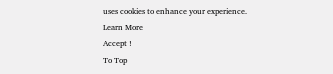uses cookies to enhance your experience. Learn More
Accept !
To Top